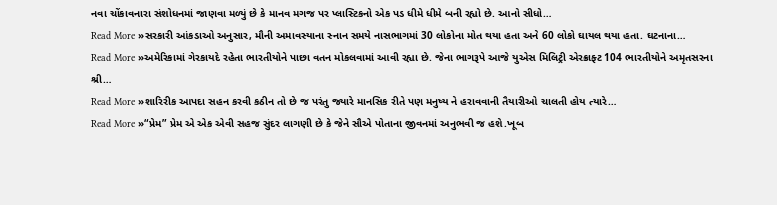નવા ચોંકાવનારા સંશોધનમાં જાણવા મળ્યું છે કે માનવ મગજ પર પ્લાસ્ટિકનો એક પડ ધીમે ધીમે બની રહ્યો છે. આનો સીધો…
Read More »સરકારી આંકડાઓ અનુસાર, મૌની અમાવસ્યાના સ્નાન સમયે નાસભાગમાં 30 લોકોના મોત થયા હતા અને 60 લોકો ઘાયલ થયા હતા. ઘટનાના…
Read More »અમેરિકામાં ગેરકાયદે રહેતા ભારતીયોને પાછા વતન મોકલવામાં આવી રહ્યા છે. જેના ભાગરૂપે આજે યુએસ મિલિટ્રી એરક્રાફ્ટ 104 ભારતીયોને અમૃતસરના શ્રી…
Read More »શારિરીક આપદા સહન કરવી કઠીન તો છે જ પરંતુ જ્યારે માનસિક રીતે પણ મનુષ્ય ને હરાવવાની તૈયારીઓ ચાલતી હોય ત્યારે…
Read More »“પ્રેમ” પ્રેમ એ એક એવી સહજ સુંદર લાગણી છે કે જેને સૌએ પોતાના જીવનમાં અનુભવી જ હશે.ખૂબ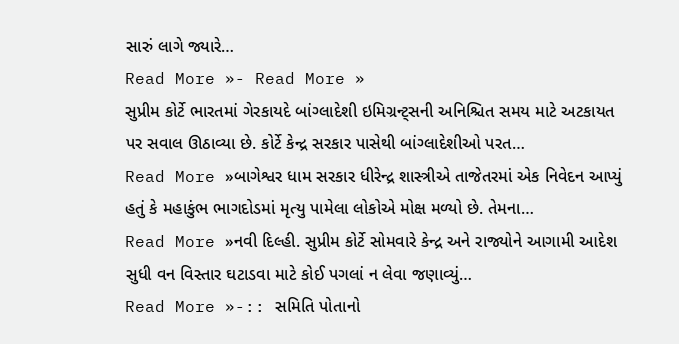સારું લાગે જ્યારે…
Read More »- Read More »
સુપ્રીમ કોર્ટે ભારતમાં ગેરકાયદે બાંગ્લાદેશી ઇમિગ્રન્ટ્સની અનિશ્ચિત સમય માટે અટકાયત પર સવાલ ઊઠાવ્યા છે. કોર્ટે કેન્દ્ર સરકાર પાસેથી બાંગ્લાદેશીઓ પરત…
Read More »બાગેશ્વર ધામ સરકાર ધીરેન્દ્ર શાસ્ત્રીએ તાજેતરમાં એક નિવેદન આપ્યું હતું કે મહાકુંભ ભાગદોડમાં મૃત્યુ પામેલા લોકોએ મોક્ષ મળ્યો છે. તેમના…
Read More »નવી દિલ્હી. સુપ્રીમ કોર્ટે સોમવારે કેન્દ્ર અને રાજ્યોને આગામી આદેશ સુધી વન વિસ્તાર ઘટાડવા માટે કોઈ પગલાં ન લેવા જણાવ્યું…
Read More »-:: સમિતિ પોતાનો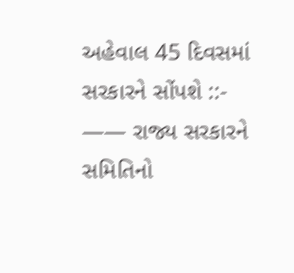અહેવાલ 45 દિવસમાં સરકારને સોંપશે ::- —— રાજ્ય સરકારને સમિતિનો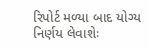રિપોર્ટ મળ્યા બાદ યોગ્ય નિર્ણય લેવાશેઃ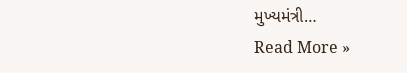મુખ્યમંત્રી…
Read More »